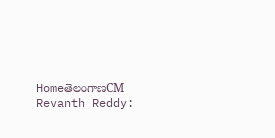HomeతెలంగాణCM Revanth Reddy: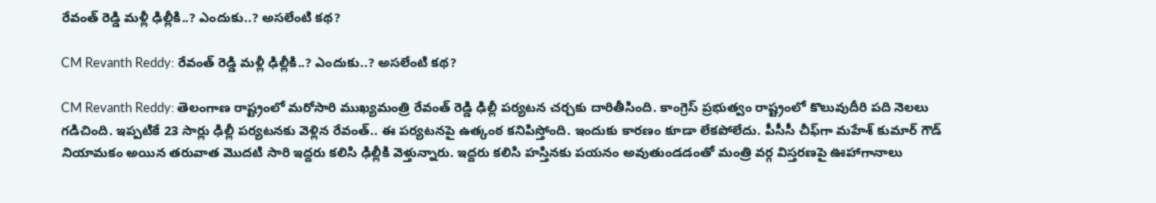రేవంత్ రెడ్డి మళ్లీ ఢిల్లీకి..? ఎందుకు..? అసలేంటి కథ?

CM Revanth Reddy: రేవంత్ రెడ్డి మళ్లీ ఢిల్లీకి..? ఎందుకు..? అసలేంటి కథ?

CM Revanth Reddy: తెలంగాణ రాష్ట్రంలో మరోసారి ముఖ్యమంత్రి రేవంత్ రెడ్డి ఢిల్లీ పర్యటన చర్చకు దారితీసింది. కాంగ్రెస్ ప్రభుత్వం రాష్ట్రంలో కొలువుదీరి పది నెలలు గడిచింది. ఇప్పటికే 23 సార్లు ఢిల్లీ పర్యటనకు వెళ్లిన రేవంత్.. ఈ పర్యటనపై ఉత్కంఠ కనిపిస్తోంది. ఇందుకు కారణం కూడా లేకపోలేదు. పీసీసీ చీఫ్‌గా మహేశ్ కుమార్ గౌడ్ నియామకం అయిన తరువాత మొదటి సారి ఇద్దరు కలిసి ఢిల్లీకి వెళ్తున్నారు. ఇద్దరు కలిసి హస్తినకు పయనం అవుతుండడంతో మంత్రి వర్గ విస్తరణపై ఊహాగానాలు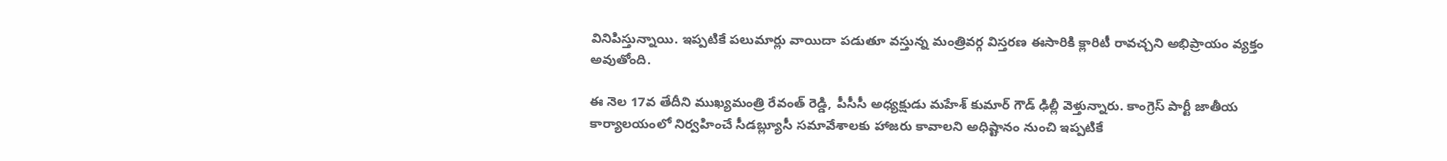వినిపిస్తున్నాయి. ఇప్పటికే పలుమార్లు వాయిదా పడుతూ వస్తున్న మంత్రివర్గ విస్తరణ ఈసారికి క్లారిటీ రావచ్చని అభిప్రాయం వ్యక్తం అవుతోంది.

ఈ నెల 17వ తేదీని ముఖ్యమంత్రి రేవంత్ రెడ్డి, పీసీసీ అధ్యక్షుడు మహేశ్ కుమార్ గౌడ్ ఢిల్లీ వెళ్తున్నారు. కాంగ్రెస్ పార్టీ జాతీయ కార్యాలయంలో నిర్వహించే సీడబ్ల్యూసీ సమావేశాలకు హాజరు కావాలని అధిష్టానం నుంచి ఇప్పటికే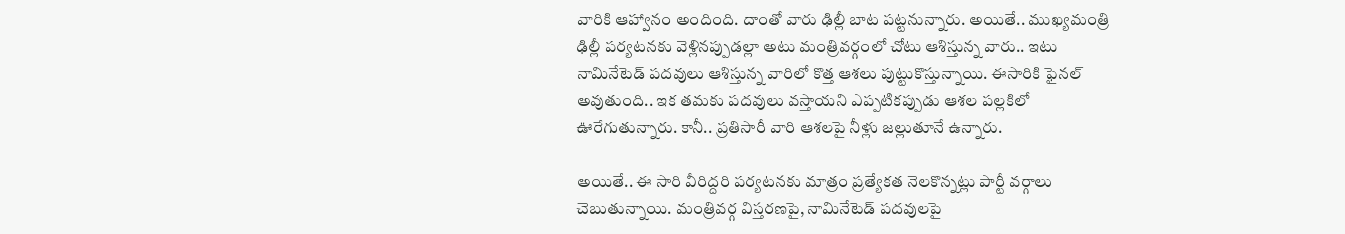వారికి ఆహ్వానం అందింది. దాంతో వారు ఢిల్లీ బాట పట్టనున్నారు. అయితే.. ముఖ్యమంత్రి ఢిల్లీ పర్యటనకు వెళ్లినప్పుడల్లా అటు మంత్రివర్గంలో చోటు ఆశిస్తున్న వారు.. ఇటు నామినేటెడ్ పదవులు ఆశిస్తున్న వారిలో కొత్త ఆశలు పుట్టుకొస్తున్నాయి. ఈసారికి ఫైనల్ అవుతుంది.. ఇక తమకు పదవులు వస్తాయని ఎప్పటికప్పుడు ఆశల పల్లకిలో ఊరేగుతున్నారు. కానీ.. ప్రతిసారీ వారి ఆశలపై నీళ్లు జల్లుతూనే ఉన్నారు.

అయితే.. ఈ సారి వీరిద్దరి పర్యటనకు మాత్రం ప్రత్యేకత నెలకొన్నట్లు పార్టీ వర్గాలు చెబుతున్నాయి. మంత్రివర్గ విస్తరణపై, నామినేటెడ్ పదవులపై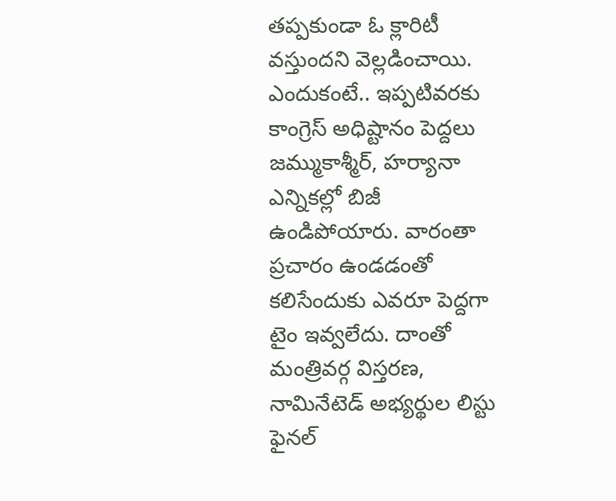తప్పకుండా ఓ క్లారిటీ వస్తుందని వెల్లడించాయి. ఎందుకంటే.. ఇప్పటివరకు కాంగ్రెస్ అధిష్టానం పెద్దలు జమ్ముకాశ్మీర్, హర్యానా ఎన్నికల్లో బిజీ ఉండిపోయారు. వారంతా ప్రచారం ఉండడంతో కలిసేందుకు ఎవరూ పెద్దగా టైం ఇవ్వలేదు. దాంతో మంత్రివర్గ విస్తరణ, నామినేటెడ్ అభ్యర్థుల లిస్టు ఫైనల్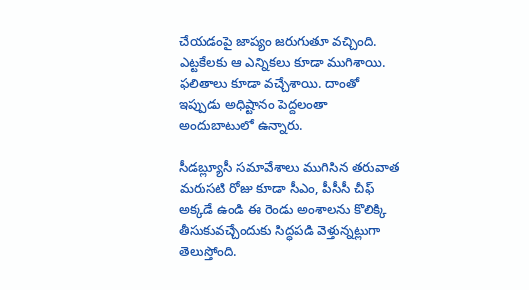చేయడంపై జాప్యం జరుగుతూ వచ్చింది. ఎట్టకేలకు ఆ ఎన్నికలు కూడా ముగిశాయి. ఫలితాలు కూడా వచ్చేశాయి. దాంతో ఇప్పుడు అధిష్టానం పెద్దలంతా అందుబాటులో ఉన్నారు.

సీడబ్ల్యూసీ సమావేశాలు ముగిసిన తరువాత మరుసటి రోజు కూడా సీఎం, పీసీసీ చీఫ్ అక్కడే ఉండి ఈ రెండు అంశాలను కొలిక్కి తీసుకువచ్చేందుకు సిద్ధపడి వెళ్తున్నట్లుగా తెలుస్తోంది.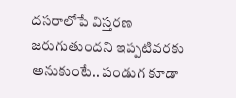దసరాలోపే విస్తరణ జరుగుతుందని ఇప్పటివరకు అనుకుంటే.. పండుగ కూడా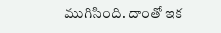ముగిసింది. దాంతో ఇక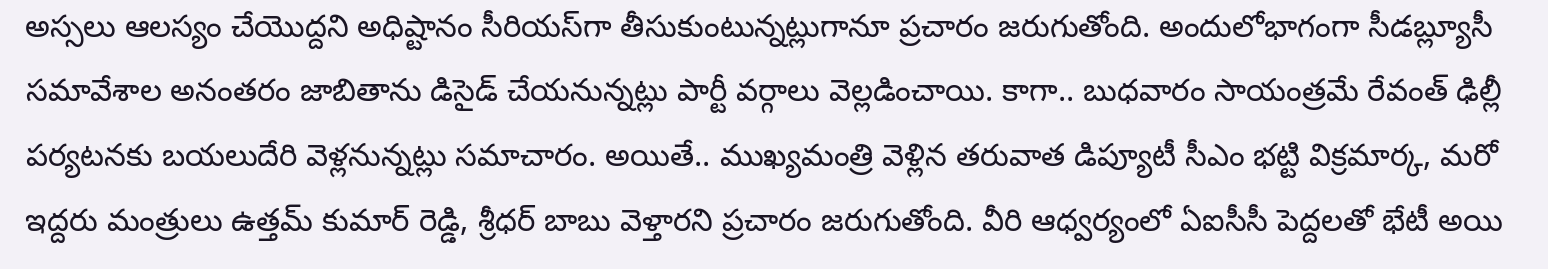అస్సలు ఆలస్యం చేయొద్దని అధిష్టానం సీరియస్‌గా తీసుకుంటున్నట్లుగానూ ప్రచారం జరుగుతోంది. అందులోభాగంగా సీడబ్ల్యూసీ సమావేశాల అనంతరం జాబితాను డిసైడ్ చేయనున్నట్లు పార్టీ వర్గాలు వెల్లడించాయి. కాగా.. బుధవారం సాయంత్రమే రేవంత్ ఢిల్లీ పర్యటనకు బయలుదేరి వెళ్లనున్నట్లు సమాచారం. అయితే.. ముఖ్యమంత్రి వెళ్లిన తరువాత డిప్యూటీ సీఎం భట్టి విక్రమార్క, మరో ఇద్దరు మంత్రులు ఉత్తమ్ కుమార్ రెడ్డి, శ్రీధర్ బాబు వెళ్తారని ప్రచారం జరుగుతోంది. వీరి ఆధ్వర్యంలో ఏఐసీసీ పెద్దలతో భేటీ అయి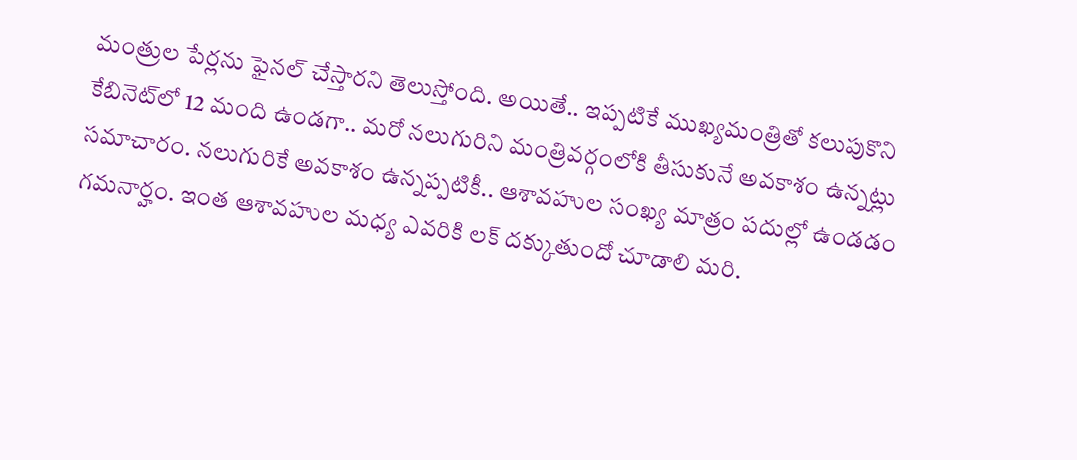మంత్రుల పేర్లను ఫైనల్ చేస్తారని తెలుస్తోంది. అయితే.. ఇప్పటికే ముఖ్యమంత్రితో కలుపుకొని కేబినెట్‌లో 12 మంది ఉండగా.. మరో నలుగురిని మంత్రివర్గంలోకి తీసుకునే అవకాశం ఉన్నట్లు సమాచారం. నలుగురికే అవకాశం ఉన్నప్పటికీ.. ఆశావహుల సంఖ్య మాత్రం పదుల్లో ఉండడం గమనార్హం. ఇంత ఆశావహుల మధ్య ఎవరికి లక్ దక్కుతుందో చూడాలి మరి.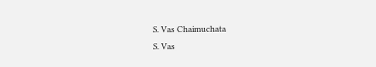S. Vas Chaimuchata
S. Vas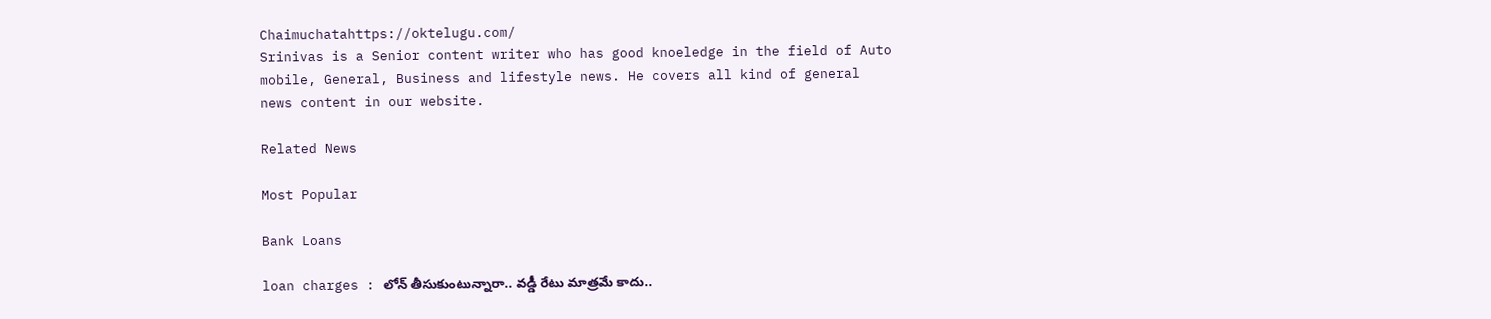Chaimuchatahttps://oktelugu.com/
Srinivas is a Senior content writer who has good knoeledge in the field of Auto mobile, General, Business and lifestyle news. He covers all kind of general news content in our website.

Related News

Most Popular

Bank Loans

loan charges : లోన్ తీసుకుంటున్నారా.. వడ్డీ రేటు మాత్రమే కాదు..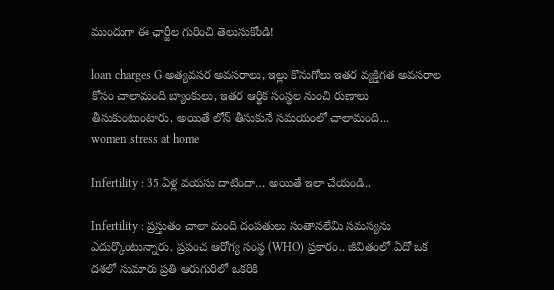ముందుగా ఈ ఛార్జీల గురించి తెలుసుకోండి!

loan charges G అత్యవసర అవసరాలు, ఇల్లు కొనుగోలు ఇతర వ్యక్తిగత అవసరాల కోసం చాలామంది బ్యాంకులు, ఇతర ఆర్థిక సంస్థల నుంచి రుణాలు తీసుకుంటుంటారు. అయితే లోన్ తీసుకునే సమయంలో చాలామంది...
women stress at home

Infertility : 35 ఏళ్ల వయసు దాటిందా… అయితే ఇలా చేయండి..

Infertility : ప్రస్తుతం చాలా మంది దంపతులు సంతానలేమి సమస్యను ఎదుర్కొంటున్నారు. ప్రపంచ ఆరోగ్య సంస్థ (WHO) ప్రకారం.. జీవితంలో ఏదో ఒక దశలో సుమారు ప్రతి ఆరుగురిలో ఒకరికి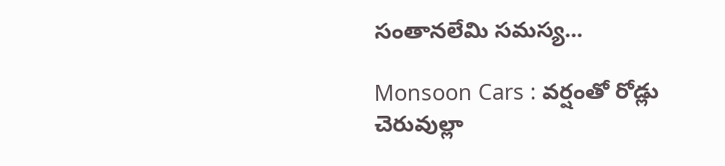సంతానలేమి సమస్య...

Monsoon Cars : వర్షంతో రోడ్లు చెరువుల్లా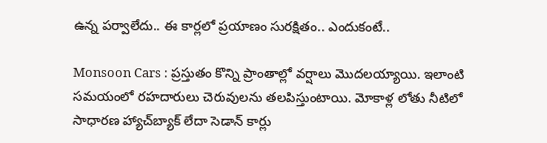ఉన్న పర్వాలేదు.. ఈ కార్లలో ప్రయాణం సురక్షితం.. ఎందుకంటే..

Monsoon Cars : ప్రస్తుతం కొన్ని ప్రాంతాల్లో వర్షాలు మొదలయ్యాయి. ఇలాంటి సమయంలో రహదారులు చెరువులను తలపిస్తుంటాయి. మోకాళ్ల లోతు నీటిలో సాధారణ హ్యాచ్‌బ్యాక్ లేదా సెడాన్ కార్లు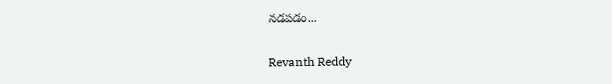నడపడం...

Revanth Reddy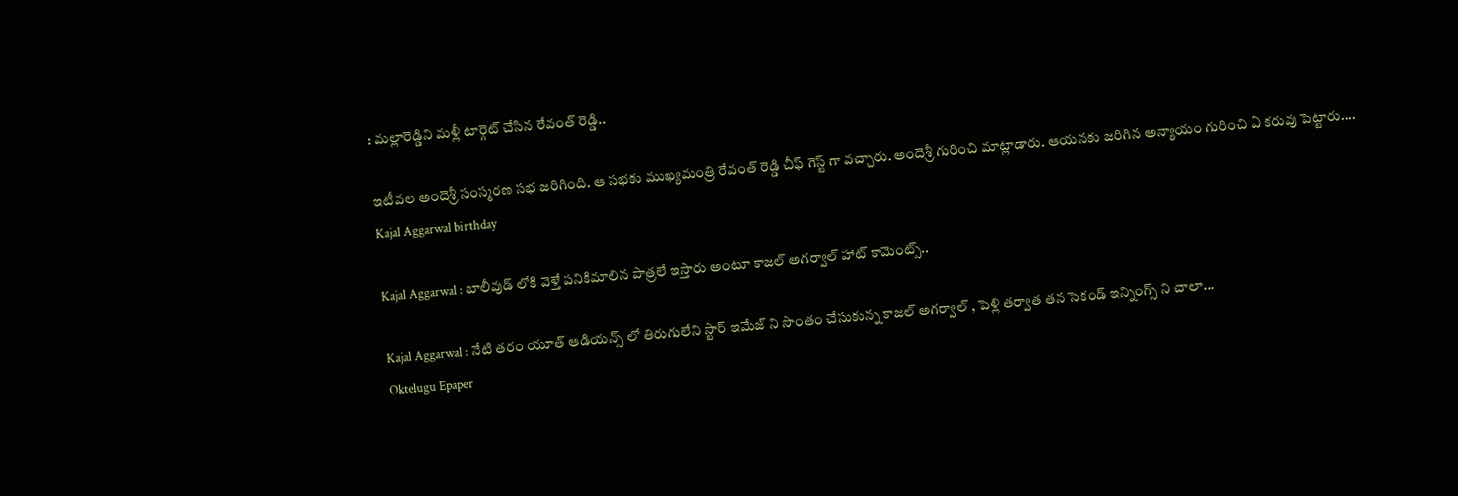: మల్లారెడ్డిని మళ్లీ టార్గెట్ చేసిన రేవంత్ రెడ్డి..

ఇటీవల అందెశ్రీ సంస్మరణ సభ జరిగింది. ఆ సభకు ముఖ్యమంత్రి రేవంత్ రెడ్డి చీఫ్ గెస్ట్ గా వచ్చారు. అందెశ్రీ గురించి మాట్లాడారు. ఆయనకు జరిగిన అన్యాయం గురించి ఏ కరువు పెట్టారు....
Kajal Aggarwal birthday

Kajal Aggarwal : బాలీవుడ్ లోకి వెళ్తే పనికిమాలిన పాత్రలే ఇస్తారు అంటూ కాజల్ అగర్వాల్ హాట్ కామెంట్స్..

Kajal Aggarwal : నేటి తరం యూత్ ఆడియన్స్ లో తిరుగులేని స్టార్ ఇమేజ్ ని సొంతం చేసుకున్న కాజల్ అగర్వాల్ , పెళ్లి తర్వాత తన సెకండ్ ఇన్నింగ్స్ ని చాలా...
Oktelugu Epaper